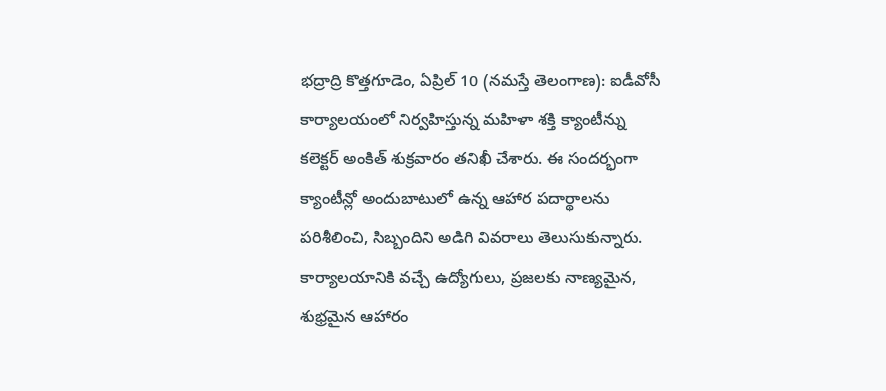భద్రాద్రి కొత్తగూడెం, ఏప్రిల్ 10 (నమస్తే తెలంగాణ): ఐడీవోసీ కార్యాలయంలో నిర్వహిస్తున్న మహిళా శక్తి క్యాంటీన్ను కలెక్టర్ అంకిత్ శుక్రవారం తనిఖీ చేశారు. ఈ సందర్భంగా క్యాంటీన్లో అందుబాటులో ఉన్న ఆహార పదార్థాలను పరిశీలించి, సిబ్బందిని అడిగి వివరాలు తెలుసుకున్నారు. కార్యాలయానికి వచ్చే ఉద్యోగులు, ప్రజలకు నాణ్యమైన, శుభ్రమైన ఆహారం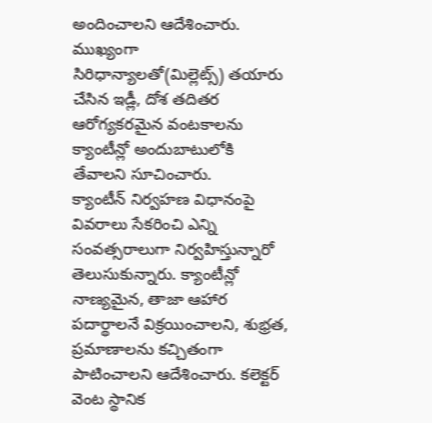అందించాలని ఆదేశించారు. ముఖ్యంగా సిరిధాన్యాలతో(మిల్లెట్స్) తయారు చేసిన ఇడ్లీ, దోశ తదితర ఆరోగ్యకరమైన వంటకాలను క్యాంటీన్లో అందుబాటులోకి తేవాలని సూచించారు.
క్యాంటీన్ నిర్వహణ విధానంపై వివరాలు సేకరించి ఎన్ని సంవత్సరాలుగా నిర్వహిస్తున్నారో తెలుసుకున్నారు. క్యాంటీన్లో నాణ్యమైన, తాజా ఆహార పదార్థాలనే విక్రయించాలని, శుభ్రత, ప్రమాణాలను కచ్చితంగా పాటించాలని ఆదేశించారు. కలెక్టర్ వెంట స్థానిక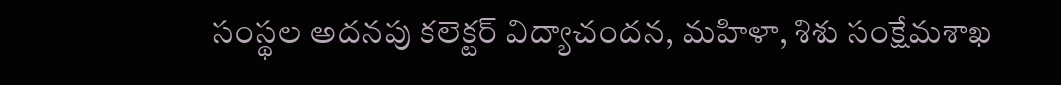సంస్థల అదనపు కలెక్టర్ విద్యాచందన, మహిళా, శిశు సంక్షేమశాఖ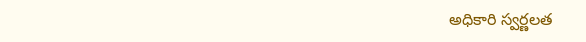అధికారి స్వర్ణలత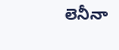లెనీనా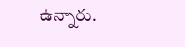ఉన్నారు.